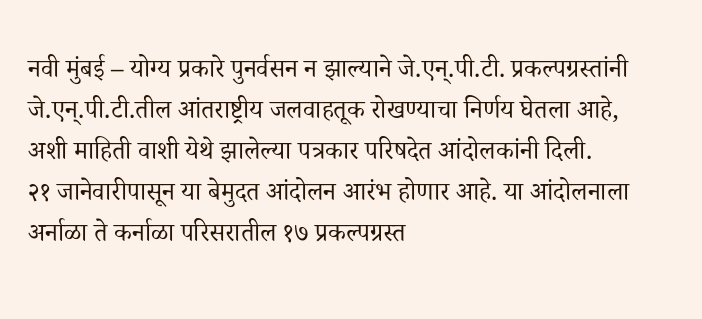नवी मुंबई – योग्य प्रकारे पुनर्वसन न झाल्याने जे.एन्.पी.टी. प्रकल्पग्रस्तांनी जे.एन्.पी.टी.तील आंतराष्ट्रीय जलवाहतूक रोखण्याचा निर्णय घेतला आहे, अशी माहिती वाशी येथे झालेल्या पत्रकार परिषदेत आंदोलकांनी दिली.
२१ जानेवारीपासून या बेमुदत आंदोलन आरंभ होणार आहे. या आंदोलनाला अर्नाळा ते कर्नाळा परिसरातील १७ प्रकल्पग्रस्त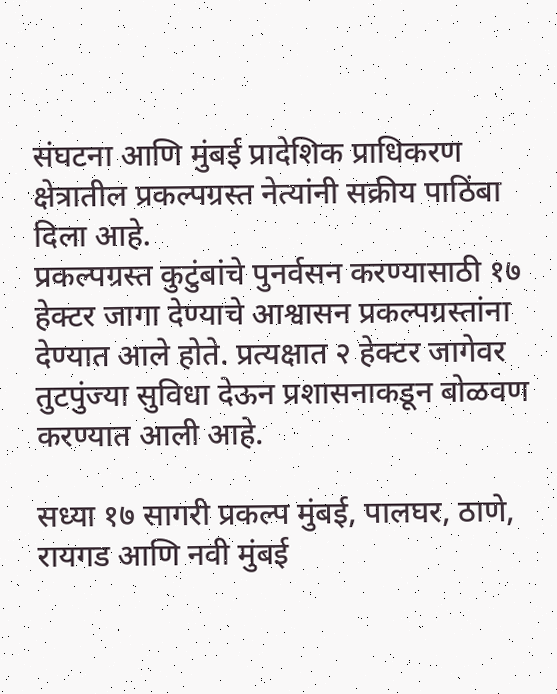संघटना आणि मुंबई प्रादेशिक प्राधिकरण क्षेत्रातील प्रकल्पग्रस्त नेत्यांनी सक्रीय पाठिंबा दिला आहे.
प्रकल्पग्रस्त कुटुंबांचे पुनर्वसन करण्यासाठी १७ हेक्टर जागा देण्याचे आश्वासन प्रकल्पग्रस्तांना देण्यात आले होते. प्रत्यक्षात २ हेक्टर जागेवर तुटपुंज्या सुविधा देऊन प्रशासनाकडून बोळवण करण्यात आली आहे.

सध्या १७ सागरी प्रकल्प मुंबई, पालघर, ठाणे, रायगड आणि नवी मुंबई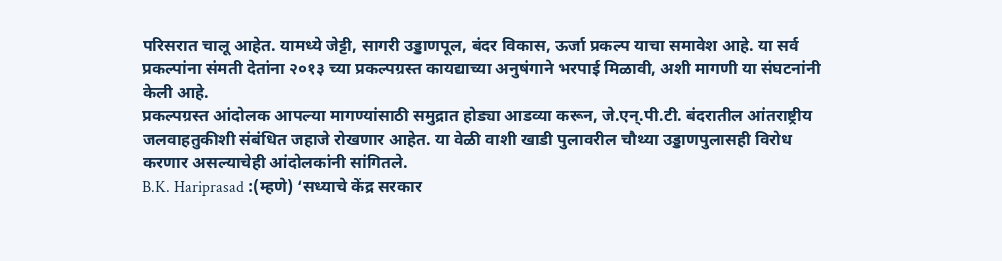परिसरात चालू आहेत. यामध्ये जेट्टी, सागरी उड्डाणपूल, बंदर विकास, ऊर्जा प्रकल्प याचा समावेश आहे. या सर्व प्रकल्पांना संमती देतांना २०१३ च्या प्रकल्पग्रस्त कायद्याच्या अनुषंगाने भरपाई मिळावी, अशी मागणी या संघटनांनी केली आहे.
प्रकल्पग्रस्त आंदोलक आपल्या मागण्यांसाठी समुद्रात होड्या आडव्या करून, जे.एन्.पी.टी. बंदरातील आंतराष्ट्रीय जलवाहतुकीशी संबंधित जहाजे रोखणार आहेत. या वेळी वाशी खाडी पुलावरील चौथ्या उड्डाणपुलासही विरोध करणार असल्याचेही आंदोलकांनी सांगितले.
B.K. Hariprasad :(म्हणे) ‘सध्याचे केंद्र सरकार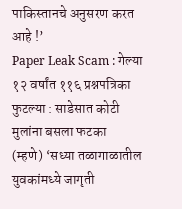पाकिस्तानचे अनुसरण करत आहे !’
Paper Leak Scam : गेल्या १२ वर्षांत ११६ प्रश्नपत्रिका फुटल्या : साडेसात कोटी मुलांना बसला फटका
(म्हणे) ‘सध्या तळागाळातील युवकांमध्ये जागृती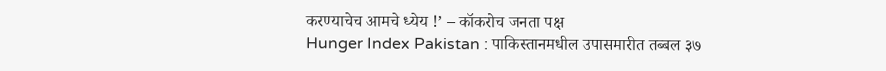करण्याचेच आमचे ध्येय !’ – कॉकरोच जनता पक्ष
Hunger Index Pakistan : पाकिस्तानमधील उपासमारीत तब्बल ३७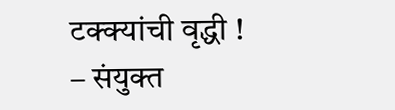टक्क्यांची वृद्धी ! – संयुक्त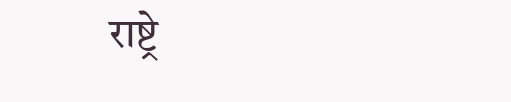राष्ट्रे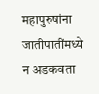महापुरुषांना जातीपातींमध्ये न अडकवता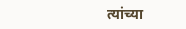त्यांच्या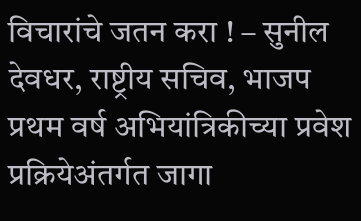विचारांचे जतन करा ! – सुनील देवधर, राष्ट्रीय सचिव, भाजप
प्रथम वर्ष अभियांत्रिकीच्या प्रवेश प्रक्रियेअंतर्गत जागा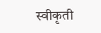स्वीकृती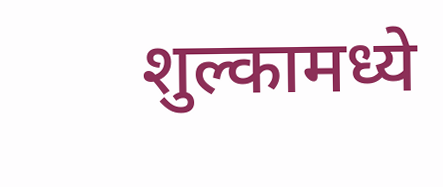शुल्कामध्ये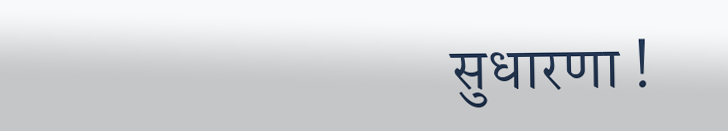सुधारणा !